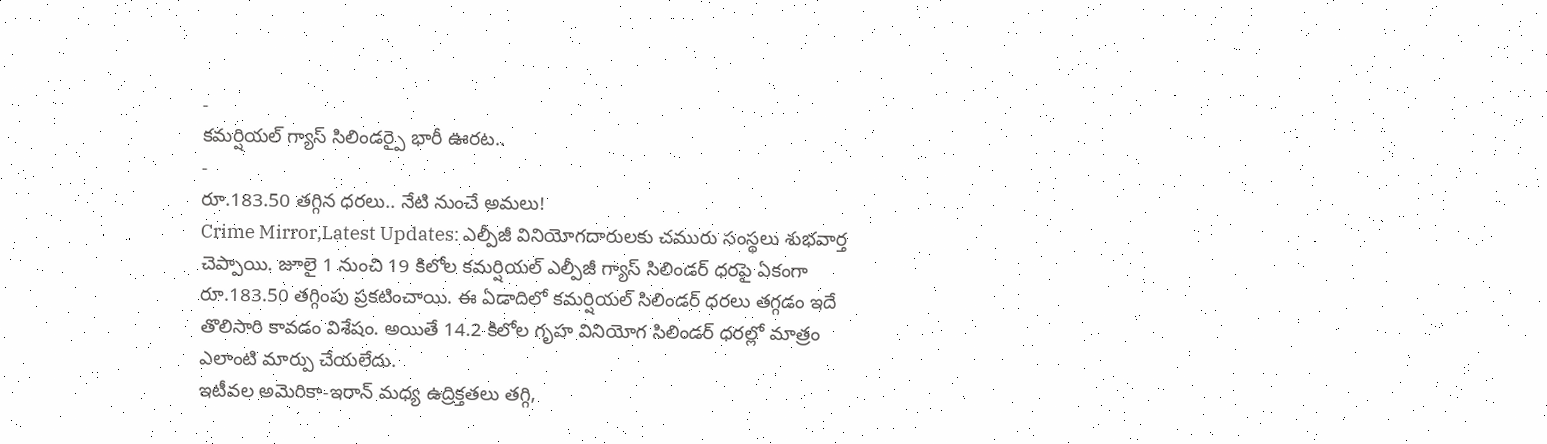-
కమర్షియల్ గ్యాస్ సిలిండర్పై భారీ ఊరట..
-
రూ.183.50 తగ్గిన ధరలు.. నేటి నుంచే అమలు!
Crime Mirror,Latest Updates: ఎల్పీజీ వినియోగదారులకు చమురు సంస్థలు శుభవార్త చెప్పాయి. జూలై 1 నుంచి 19 కిలోల కమర్షియల్ ఎల్పీజీ గ్యాస్ సిలిండర్ ధరపై ఏకంగా రూ.183.50 తగ్గింపు ప్రకటించాయి. ఈ ఏడాదిలో కమర్షియల్ సిలిండర్ ధరలు తగ్గడం ఇదే తొలిసారి కావడం విశేషం. అయితే 14.2 కిలోల గృహ వినియోగ సిలిండర్ ధరల్లో మాత్రం ఎలాంటి మార్పు చేయలేదు.
ఇటీవల అమెరికా-ఇరాన్ మధ్య ఉద్రిక్తతలు తగ్గి,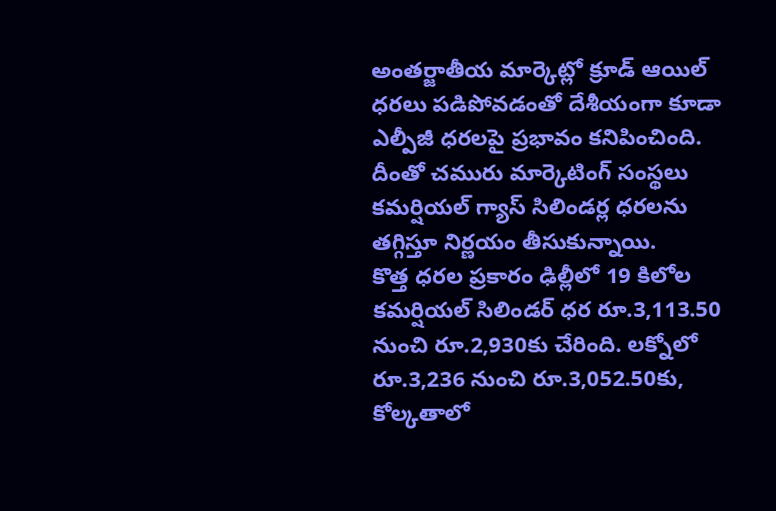అంతర్జాతీయ మార్కెట్లో క్రూడ్ ఆయిల్ ధరలు పడిపోవడంతో దేశీయంగా కూడా ఎల్పీజీ ధరలపై ప్రభావం కనిపించింది. దీంతో చమురు మార్కెటింగ్ సంస్థలు కమర్షియల్ గ్యాస్ సిలిండర్ల ధరలను తగ్గిస్తూ నిర్ణయం తీసుకున్నాయి.
కొత్త ధరల ప్రకారం ఢిల్లీలో 19 కిలోల కమర్షియల్ సిలిండర్ ధర రూ.3,113.50 నుంచి రూ.2,930కు చేరింది. లక్నోలో రూ.3,236 నుంచి రూ.3,052.50కు, కోల్కతాలో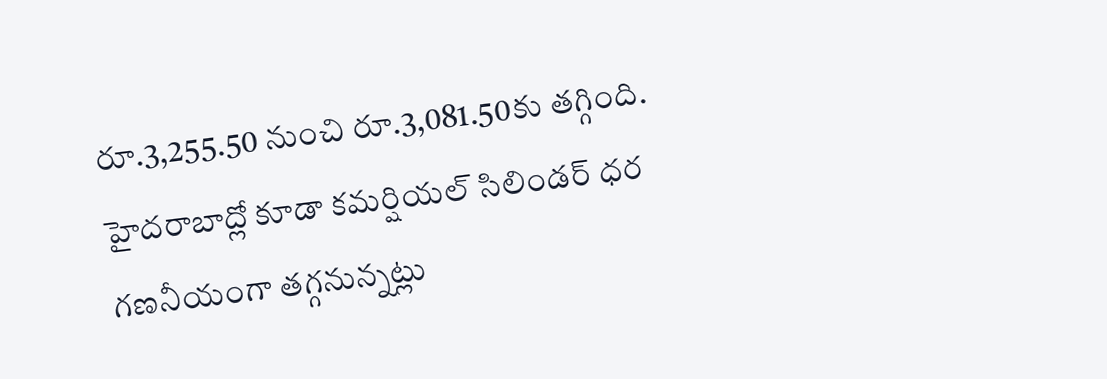రూ.3,255.50 నుంచి రూ.3,081.50కు తగ్గింది. హైదరాబాద్లో కూడా కమర్షియల్ సిలిండర్ ధర గణనీయంగా తగ్గనున్నట్లు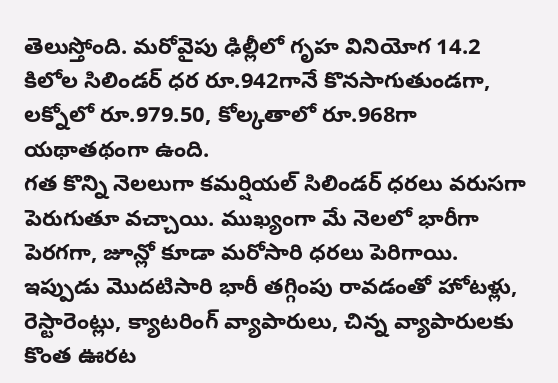తెలుస్తోంది. మరోవైపు ఢిల్లీలో గృహ వినియోగ 14.2 కిలోల సిలిండర్ ధర రూ.942గానే కొనసాగుతుండగా, లక్నోలో రూ.979.50, కోల్కతాలో రూ.968గా యథాతథంగా ఉంది.
గత కొన్ని నెలలుగా కమర్షియల్ సిలిండర్ ధరలు వరుసగా పెరుగుతూ వచ్చాయి. ముఖ్యంగా మే నెలలో భారీగా పెరగగా, జూన్లో కూడా మరోసారి ధరలు పెరిగాయి. ఇప్పుడు మొదటిసారి భారీ తగ్గింపు రావడంతో హోటళ్లు, రెస్టారెంట్లు, క్యాటరింగ్ వ్యాపారులు, చిన్న వ్యాపారులకు కొంత ఊరట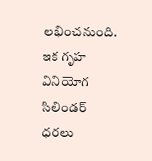లభించనుంది.
ఇక గృహ వినియోగ సిలిండర్ ధరలు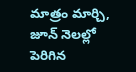మాత్రం మార్చి, జూన్ నెలల్లో పెరిగిన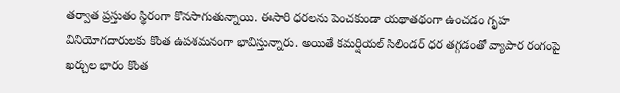తర్వాత ప్రస్తుతం స్థిరంగా కొనసాగుతున్నాయి. ఈసారి ధరలను పెంచకుండా యథాతథంగా ఉంచడం గృహ వినియోగదారులకు కొంత ఉపశమనంగా భావిస్తున్నారు. అయితే కమర్షియల్ సిలిండర్ ధర తగ్గడంతో వ్యాపార రంగంపై ఖర్చుల భారం కొంత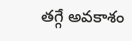తగ్గే అవకాశం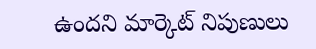ఉందని మార్కెట్ నిపుణులు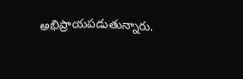అభిప్రాయపడుతున్నారు.